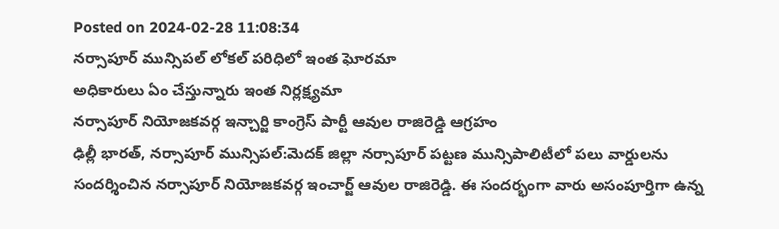Posted on 2024-02-28 11:08:34
నర్సాపూర్ మున్సిపల్ లోకల్ పరిధిలో ఇంత ఘోరమా
అధికారులు ఏం చేస్తున్నారు ఇంత నిర్లక్ష్యమా
నర్సాపూర్ నియోజకవర్గ ఇన్చార్జి కాంగ్రెస్ పార్టీ ఆవుల రాజిరెడ్డి ఆగ్రహం
ఢిల్లీ భారత్, నర్సాపూర్ మున్సిపల్:మెదక్ జిల్లా నర్సాపూర్ పట్టణ మున్సిపాలిటీలో పలు వార్డులను సందర్శించిన నర్సాపూర్ నియోజకవర్గ ఇంచార్జ్ ఆవుల రాజిరెడ్డి. ఈ సందర్భంగా వారు అసంపూర్తిగా ఉన్న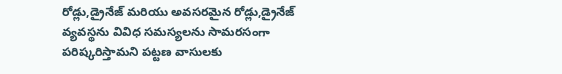రోడ్లు,డ్రైనేజ్ మరియు అవసరమైన రోడ్లు,డ్రైనేజ్ వ్యవస్థను వివిధ సమస్యలను సామరసంగా పరిష్కరిస్తామని పట్టణ వాసులకు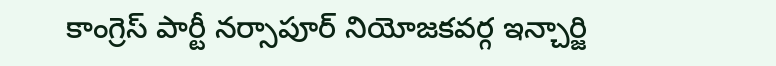కాంగ్రెస్ పార్టీ నర్సాపూర్ నియోజకవర్గ ఇన్చార్జి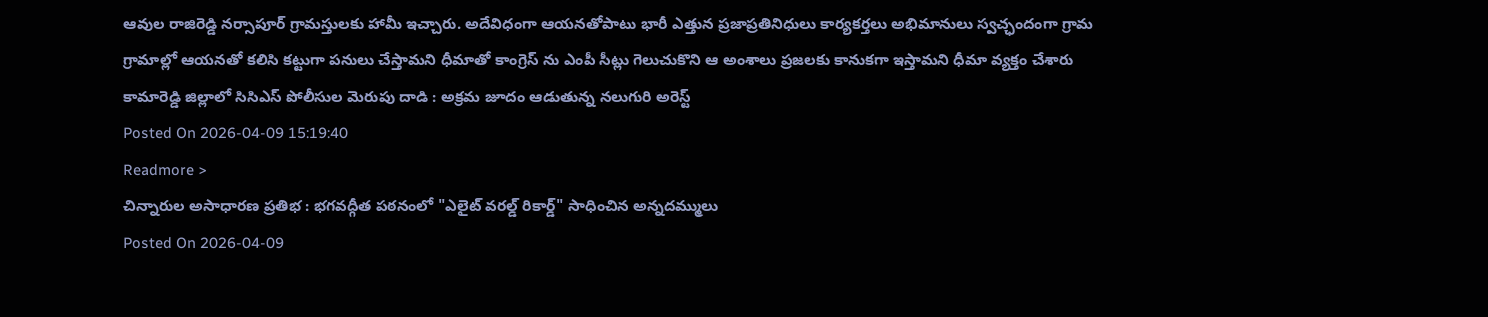ఆవుల రాజిరెడ్డి నర్సాపూర్ గ్రామస్తులకు హామీ ఇచ్చారు. అదేవిధంగా ఆయనతోపాటు భారీ ఎత్తున ప్రజాప్రతినిధులు కార్యకర్తలు అభిమానులు స్వచ్ఛందంగా గ్రామ గ్రామాల్లో ఆయనతో కలిసి కట్టుగా పనులు చేస్తామని ధీమాతో కాంగ్రెస్ ను ఎంపీ సీట్లు గెలుచుకొని ఆ అంశాలు ప్రజలకు కానుకగా ఇస్తామని ధీమా వ్యక్తం చేశారు
కామారెడ్డి జిల్లాలో సిసిఎస్ పోలీసుల మెరుపు దాడి : అక్రమ జూదం ఆడుతున్న నలుగురి అరెస్ట్
Posted On 2026-04-09 15:19:40
Readmore >
చిన్నారుల అసాధారణ ప్రతిభ : భగవద్గీత పఠనంలో "ఎలైట్ వరల్డ్ రికార్డ్" సాధించిన అన్నదమ్ములు
Posted On 2026-04-09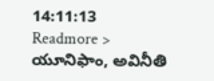14:11:13
Readmore >
యూనిఫాం, అవినీతి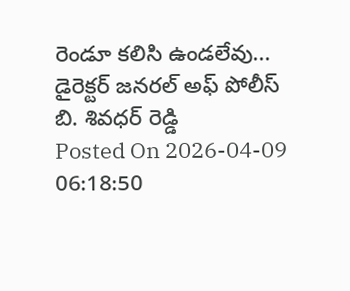రెండూ కలిసి ఉండలేవు... డైరెక్టర్ జనరల్ అఫ్ పోలీస్ బి. శివధర్ రెడ్డి
Posted On 2026-04-09 06:18:50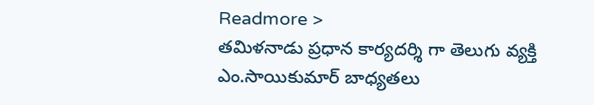Readmore >
తమిళనాడు ప్రధాన కార్యదర్శి గా తెలుగు వ్యక్తి ఎం.సాయికుమార్ బాధ్యతలు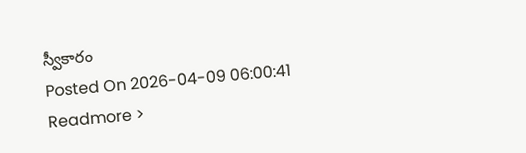స్వీకారం
Posted On 2026-04-09 06:00:41
Readmore >